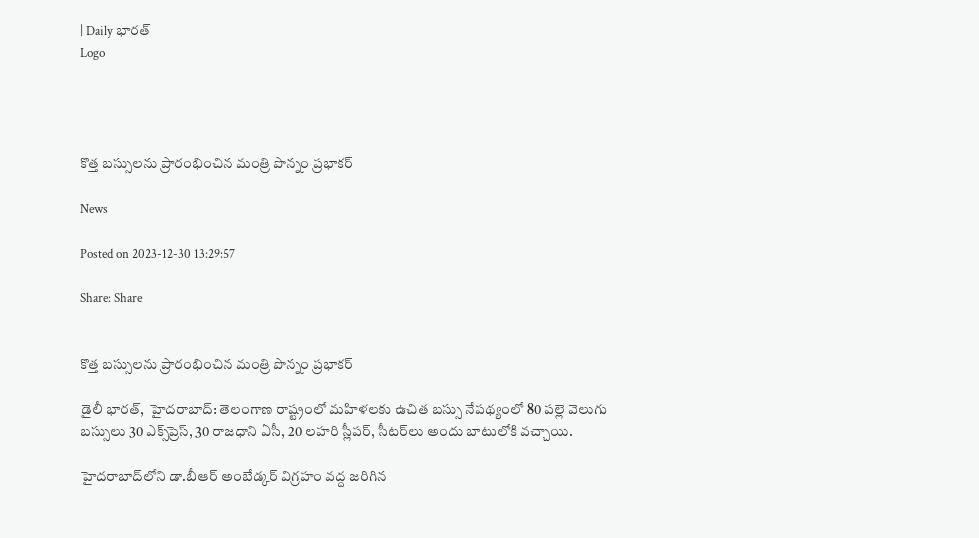| Daily భారత్
Logo




కొత్త బస్సులను ప్రారంభించిన మంత్రి పొన్నం ప్రభాకర్

News

Posted on 2023-12-30 13:29:57

Share: Share


కొత్త బస్సులను ప్రారంభించిన మంత్రి పొన్నం ప్రభాకర్

డైలీ భారత్,  హైదరాబాద్: తెలంగాణ రాష్ట్రంలో మహిళలకు ఉచిత బస్సు నేపథ్యంలో 80 పల్లె వెలుగు బస్సులు 30 ఎక్స్‌ప్రెస్, 30 రాజధాని ఏసీ, 20 లహరి స్లీపర్, సీటర్‌లు అందు బాటులోకి వచ్చాయి.

హైదరాబాద్‌లోని డా.బీఆర్‌ అంబేడ్కర్‌ విగ్రహం వద్ద జరిగిన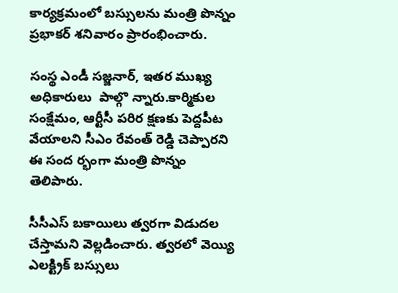కార్యక్రమంలో బస్సులను మంత్రి పొన్నం ప్రభాకర్‌ శనివారం ప్రారంభించారు.

సంస్థ ఎండీ సజ్జనార్‌, ఇతర ముఖ్య అధికారులు  పాల్గొ న్నారు.కార్మికుల సంక్షేమం, ఆర్టీసీ పరిర క్షణకు పెద్దపీట వేయాలని సీఎం రేవంత్‌ రెడ్డి చెప్పారని ఈ సంద ర్భంగా మంత్రి పొన్నం తెలిపారు.

సీసీఎస్‌ బకాయిలు త్వరగా విడుదల చేస్తామని వెల్లడించారు. త్వరలో వెయ్యి ఎలక్ట్రిక్‌ బస్సులు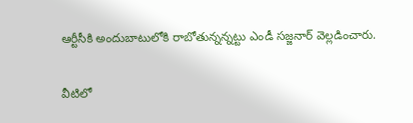ఆర్టీసీకి అందుబాటులోకి రాబోతున్నన్నట్టు ఎండీ సజ్జనార్‌ వెల్లడించారు.

వీటిలో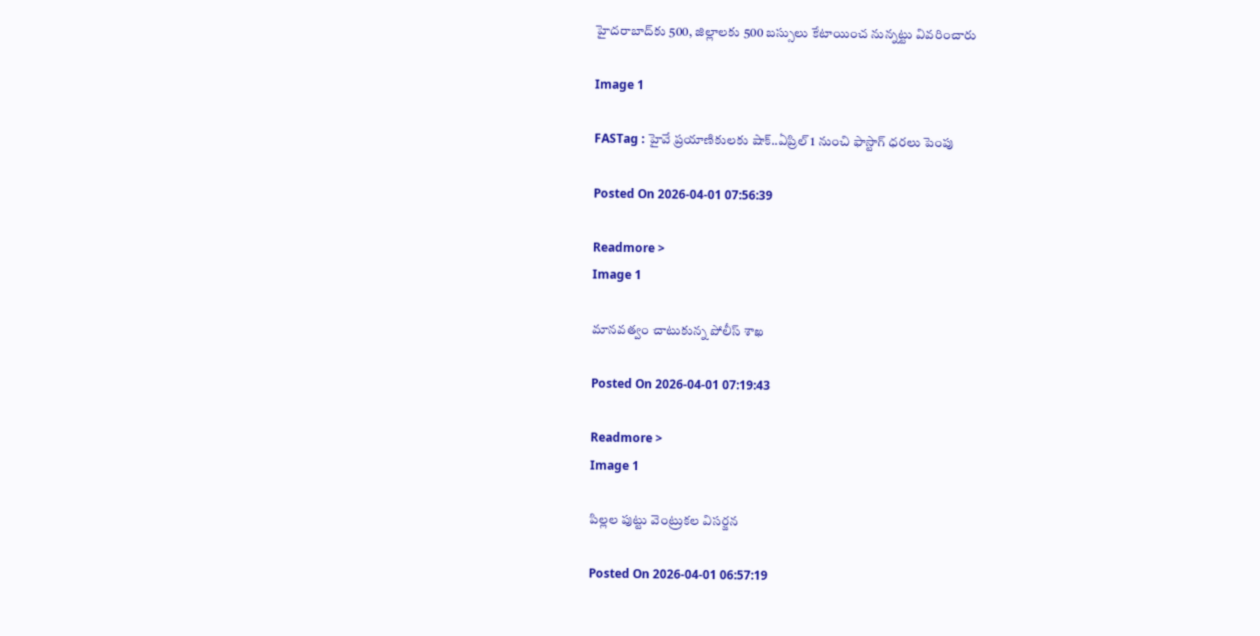హైదరాబాద్‌కు 500, జిల్లాలకు 500 బస్సులు కేటాయించ నున్నట్టు వివరించారు

Image 1

FASTag : హైవే ప్రయాణికులకు షాక్..ఏప్రిల్ 1 నుంచి ఫాస్టాగ్ ధరలు పెంపు

Posted On 2026-04-01 07:56:39

Readmore >
Image 1

మానవత్వం చాటుకున్న పోలీస్ శాఖ

Posted On 2026-04-01 07:19:43

Readmore >
Image 1

పిల్లల పుట్టు వెంట్రుకల విసర్జన

Posted On 2026-04-01 06:57:19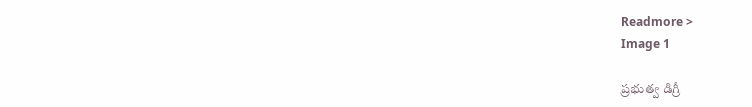Readmore >
Image 1

ప్రభుత్వ డిగ్రీ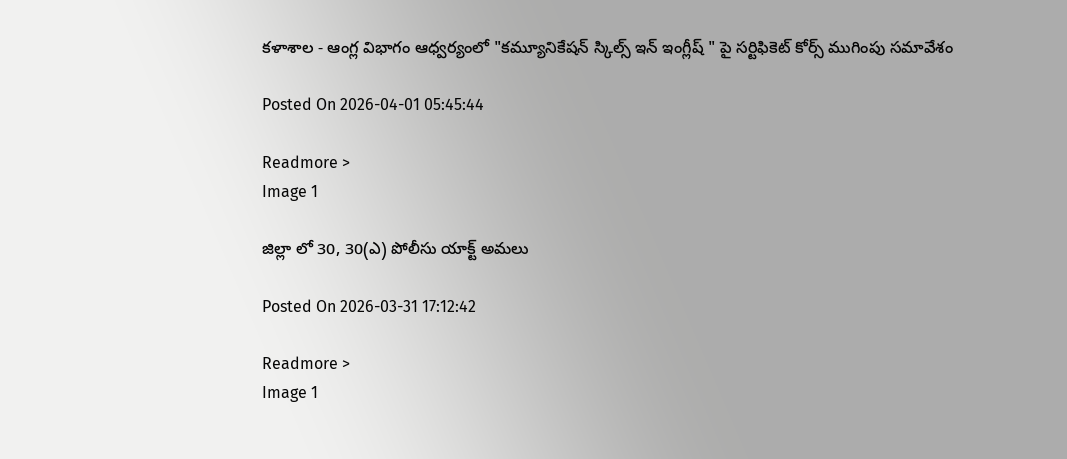కళాశాల - ఆంగ్ల విభాగం ఆధ్వర్యంలో "కమ్యూనికేషన్ స్కిల్స్ ఇన్ ఇంగ్లీష్ " పై సర్టిఫికెట్ కోర్స్ ముగింపు సమావేశం

Posted On 2026-04-01 05:45:44

Readmore >
Image 1

జిల్లా లో 30, 30(ఎ) పోలీసు యాక్ట్ అమలు

Posted On 2026-03-31 17:12:42

Readmore >
Image 1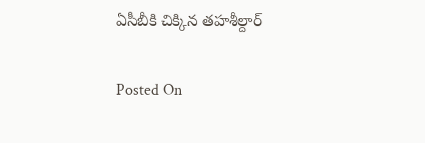ఏసీబీకి చిక్కిన తహశీల్దార్

Posted On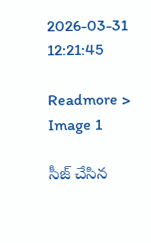2026-03-31 12:21:45

Readmore >
Image 1

సీజ్ చేసిన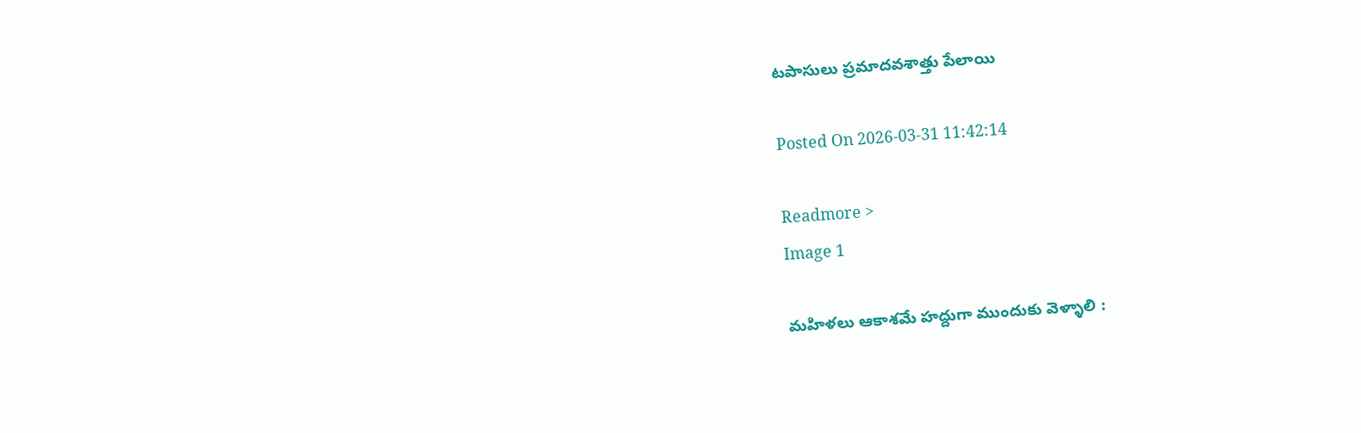టపాసులు ప్రమాదవశాత్తు పేలాయి

Posted On 2026-03-31 11:42:14

Readmore >
Image 1

మహిళలు ఆకాశమే హద్దుగా ముందుకు వెళ్ళాలి :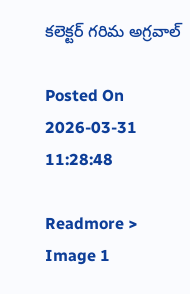కలెక్టర్ గరిమ అగ్రవాల్

Posted On 2026-03-31 11:28:48

Readmore >
Image 1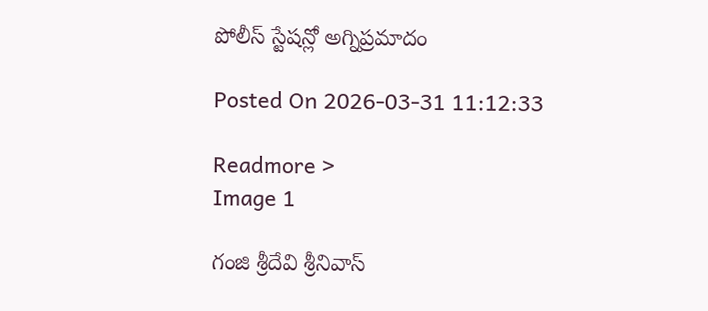పోలీస్ స్టేషన్లో అగ్నిప్రమాదం

Posted On 2026-03-31 11:12:33

Readmore >
Image 1

గంజి శ్రీదేవి శ్రీనివాస్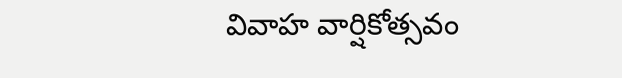వివాహ వార్షికోత్సవం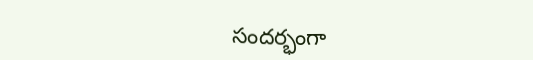సందర్భంగా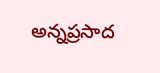అన్నప్రసాద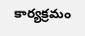కార్యక్రమం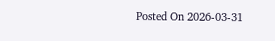Posted On 2026-03-31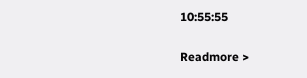10:55:55

Readmore >